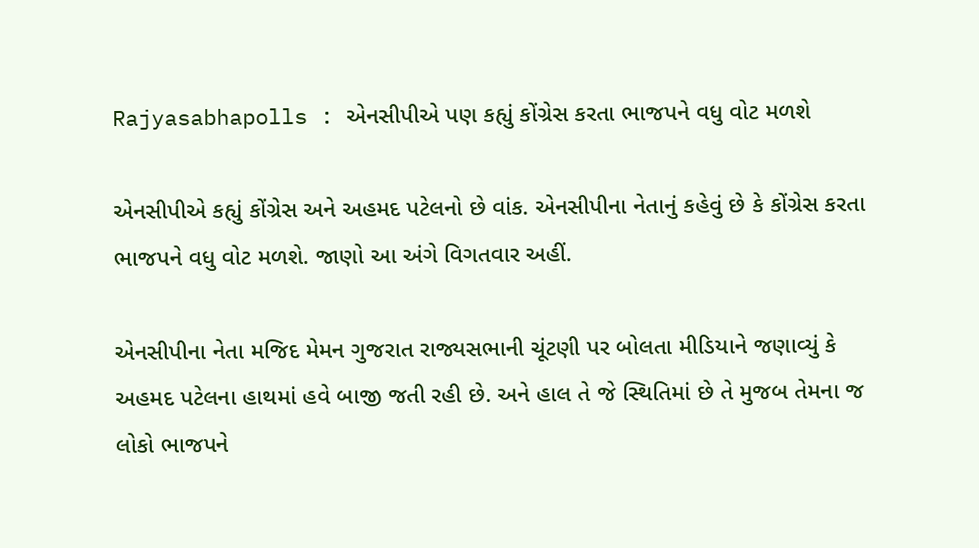Rajyasabhapolls : એનસીપીએ પણ કહ્યું કોંગ્રેસ કરતા ભાજપને વધુ વોટ મળશે

એનસીપીએ કહ્યું કોંગ્રેસ અને અહમદ પટેલનો છે વાંક. એનસીપીના નેતાનું કહેવું છે કે કોંગ્રેસ કરતા ભાજપને વધુ વોટ મળશે. જાણો આ અંગે વિગતવાર અહીં.

એનસીપીના નેતા મજિદ મેમન ગુજરાત રાજ્યસભાની ચૂંટણી પર બોલતા મીડિયાને જણાવ્યું કે અહમદ પટેલના હાથમાં હવે બાજી જતી રહી છે. અને હાલ તે જે સ્થિતિમાં છે તે મુજબ તેમના જ લોકો ભાજપને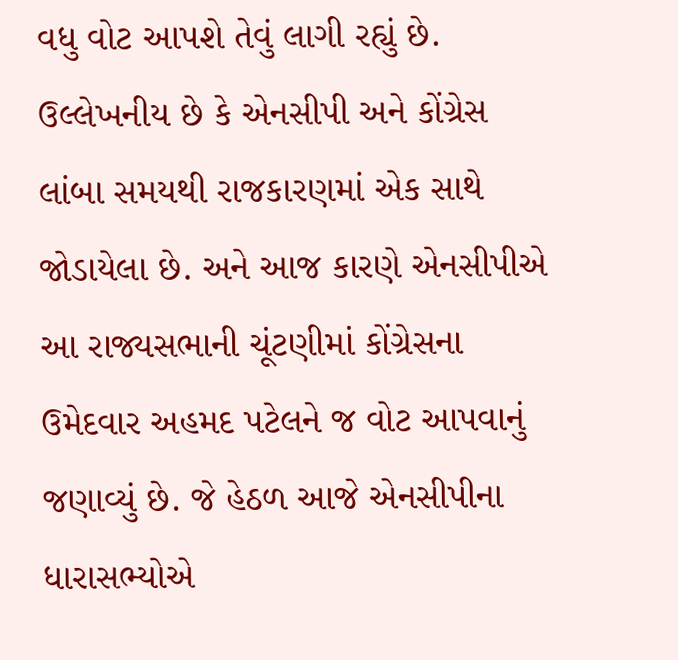વધુ વોટ આપશે તેવું લાગી રહ્યું છે. ઉલ્લેખનીય છે કે એનસીપી અને કોંગ્રેસ લાંબા સમયથી રાજકારણમાં એક સાથે જોડાયેલા છે. અને આજ કારણે એનસીપીએ આ રાજ્યસભાની ચૂંટણીમાં કોંગ્રેસના ઉમેદવાર અહમદ પટેલને જ વોટ આપવાનું જણાવ્યું છે. જે હેઠળ આજે એનસીપીના ધારાસભ્યોએ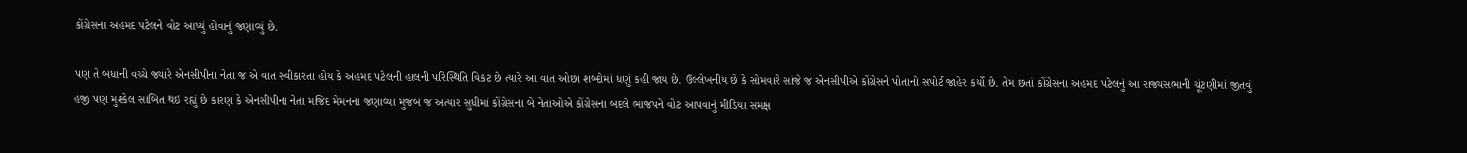કોંગ્રેસના અહમદ પટેલને વોટ આપ્યું હોવાનું જણાવ્યું છે.

પણ તે બધાની વચ્ચે જ્યારે એનસીપીના નેતા જ એ વાત સ્વીકારતા હોય કે અહમદ પટેલની હાલની પરિસ્થિતિ વિકટ છે ત્યારે આ વાત ઓછા શબ્દોમાં ધણું કહી જાય છે. ઉલ્લેખનીય છે કે સોમવારે સાંજે જ એનસીપીએ કોંગ્રેસને પોતાનો સપોર્ટ જાહેર કર્યો છે. તેમ છતાં કોંગ્રેસના અહમદ પટેલનું આ રાજ્યસભાની ચૂંટણીમાં જીતવું હજી પણ મુશ્કેલ સાબિત થઇ રહ્યું છે કારણ કે એનસીપીના નેતા મજિદ મેમનના જણાવ્યા મુજબ જ અત્યાર સુધીમાં કોંગ્રેસના બે નેતાઓએ કોંગ્રેસના બદલે ભાજપને વોટ આપવાનું મીડિયા સમક્ષ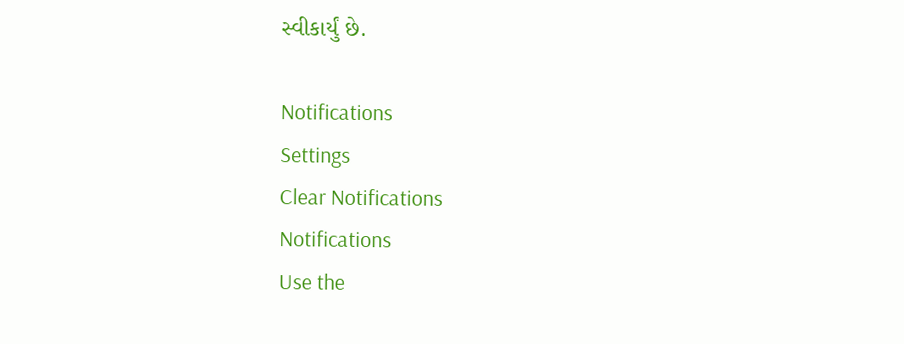સ્વીકાર્યું છે.

Notifications
Settings
Clear Notifications
Notifications
Use the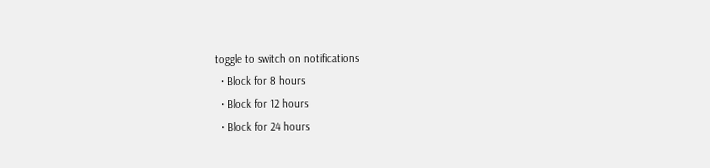toggle to switch on notifications
  • Block for 8 hours
  • Block for 12 hours
  • Block for 24 hours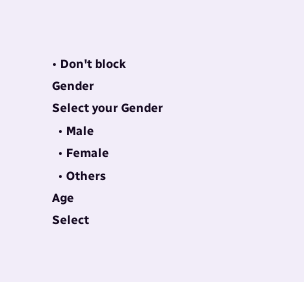• Don't block
Gender
Select your Gender
  • Male
  • Female
  • Others
Age
Select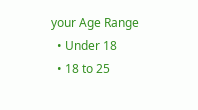your Age Range
  • Under 18
  • 18 to 25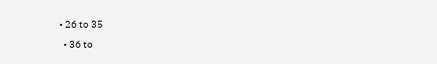• 26 to 35
  • 36 to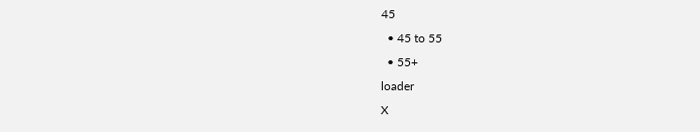45
  • 45 to 55
  • 55+
loader
X